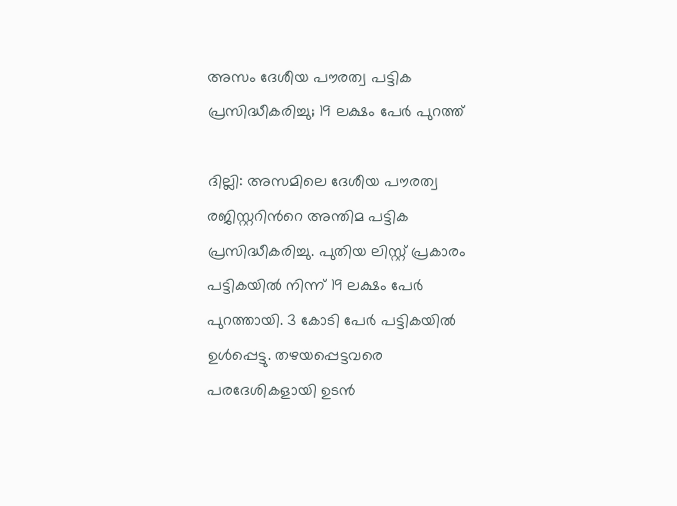അസം ദേശീയ പൗരത്വ പട്ടിക പ്രസിദ്ധീകരിച്ചു; 19 ലക്ഷം പേര്‍ പുറത്ത്

ദില്ലി: അസമിലെ ദേശീയ പൗരത്വ രജിസ്റ്ററിന്‍റെ അന്തിമ പട്ടിക പ്രസിദ്ധീകരിച്ചു. പുതിയ ലിസ്റ്റ് പ്രകാരം പട്ടികയില്‍ നിന്ന് 19 ലക്ഷം പേര്‍ പുറത്തായി. 3 കോടി പേര്‍ പട്ടികയില്‍ ഉള്‍പ്പെട്ടു. തഴയപ്പെട്ടവരെ പരദേശികളായി ഉടന്‍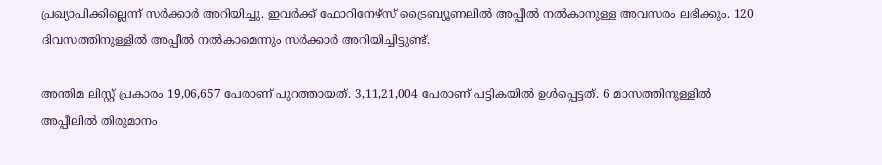പ്രഖ്യാപിക്കില്ലെന്ന് സര്‍ക്കാര്‍ അറിയിച്ചു. ഇവര്‍ക്ക് ഫോറിനേഴ്സ് ട്രൈബ്യൂണലില്‍ അപ്പീല്‍ നല്‍കാനുള്ള അവസരം ലഭിക്കും. 120 ദിവസത്തിനുള്ളില്‍ അപ്പീല്‍ നല്‍കാമെന്നും സര്‍ക്കാര്‍ അറിയിച്ചിട്ടുണ്ട്.

അന്തിമ ലിസ്റ്റ് പ്രകാരം 19,06,657 പേരാണ് പുറത്തായത്. 3,11,21,004 പേരാണ് പട്ടികയില്‍ ഉള്‍പ്പെട്ടത്. 6 മാസത്തിനുള്ളില്‍ അപ്പീലില്‍ തിരുമാനം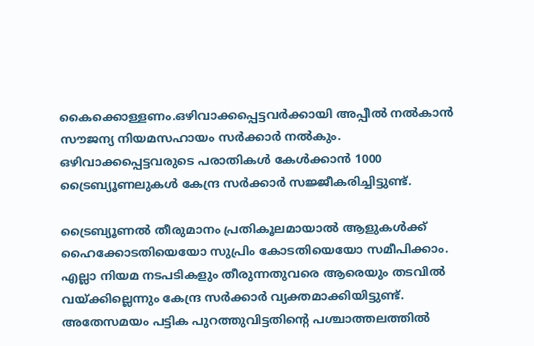കൈക്കൊള്ളണം.ഒഴിവാക്കപ്പെട്ടവര്‍ക്കായി അപ്പീല്‍ നല്‍കാന്‍ സൗജന്യ നിയമസഹായം സര്‍ക്കാര്‍ നല്‍കും. ഒഴിവാക്കപ്പെട്ടവരുടെ പരാതികള്‍ കേള്‍ക്കാന്‍ 1000 ട്രൈബ്യൂണലുകള്‍ കേന്ദ്ര സര്‍ക്കാര്‍ സജ്ജീകരിച്ചിട്ടുണ്ട്.

ട്രൈബ്യൂണല്‍ തീരുമാനം പ്രതികൂലമായാല്‍ ആളുകള്‍ക്ക് ഹൈക്കോടതിയെയോ സുപ്രിം കോടതിയെയോ സമീപിക്കാം. എല്ലാ നിയമ നടപടികളും തീരുന്നതുവരെ ആരെയും തടവില്‍ വയ്ക്കില്ലെന്നും കേന്ദ്ര സര്‍ക്കാര്‍ വ്യക്തമാക്കിയിട്ടുണ്ട്. അതേസമയം പട്ടിക പുറത്തുവിട്ടതിന്‍റെ പശ്ചാത്തലത്തില്‍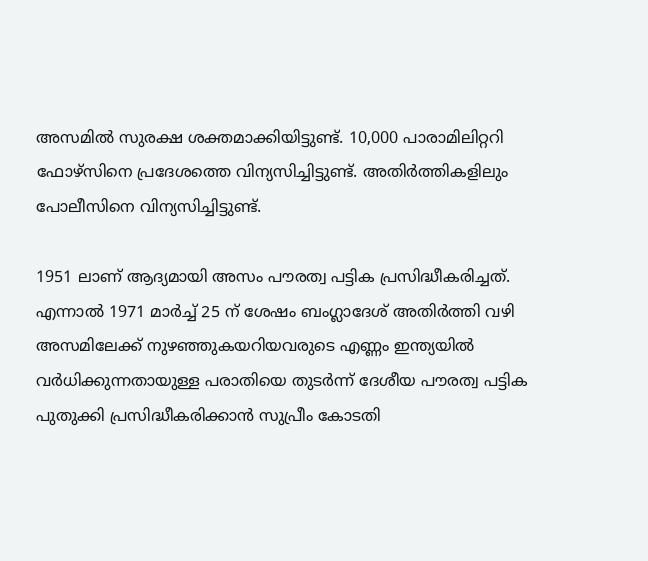അസമില്‍ സുരക്ഷ ശക്തമാക്കിയിട്ടുണ്ട്. 10,000 പാരാമിലിറ്ററി ഫോഴ്സിനെ പ്രദേശത്തെ വിന്യസിച്ചിട്ടുണ്ട്. അതിര്‍ത്തികളിലും പോലീസിനെ വിന്യസിച്ചിട്ടുണ്ട്.

1951 ലാണ് ആദ്യമായി അസം പൗരത്വ പട്ടിക പ്രസിദ്ധീകരിച്ചത്. എന്നാല്‍ 1971 മാര്‍ച്ച്‌ 25 ന് ശേഷം ബംഗ്ലാദേശ് അതിര്‍ത്തി വഴി അസമിലേക്ക് നുഴഞ്ഞുകയറിയവരുടെ എണ്ണം ഇന്ത്യയില്‍ വര്‍ധിക്കുന്നതായുള്ള പരാതിയെ തുടര്‍ന്ന് ദേശീയ പൗരത്വ പട്ടിക പുതുക്കി പ്രസിദ്ധീകരിക്കാന്‍ സുപ്രീം കോടതി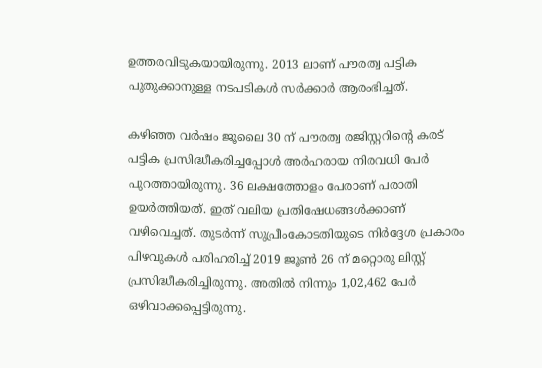ഉത്തരവിടുകയായിരുന്നു. 2013 ലാണ് പൗരത്വ പട്ടിക പുതുക്കാനുള്ള നടപടികള്‍ സര്‍ക്കാര്‍ ആരംഭിച്ചത്.

കഴിഞ്ഞ വര്‍ഷം ജൂലൈ 30 ന് പൗരത്വ രജിസ്റ്ററിന്‍റെ കരട് പട്ടിക പ്രസിദ്ധീകരിച്ചപ്പോള്‍ അര്‍ഹരായ നിരവധി പേര്‍ പുറത്തായിരുന്നു. 36 ലക്ഷത്തോളം പേരാണ് പരാതി ഉയര്‍ത്തിയത്. ഇത് വലിയ പ്രതിഷേധങ്ങള്‍ക്കാണ് വഴിവെച്ചത്. തുടര്‍ന്ന് സുപ്രീംകോടതിയുടെ നിര്‍ദ്ദേശ പ്രകാരം പിഴവുകള്‍ പരിഹരിച്ച്‌ 2019 ജൂണ്‍ 26 ന് മറ്റൊരു ലിസ്റ്റ് പ്രസിദ്ധീകരിച്ചിരുന്നു. അതില്‍ നിന്നും 1,02,462 പേര്‍ ഒഴിവാക്കപ്പെട്ടിരുന്നു.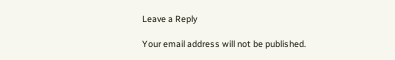Leave a Reply

Your email address will not be published.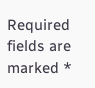Required fields are marked *